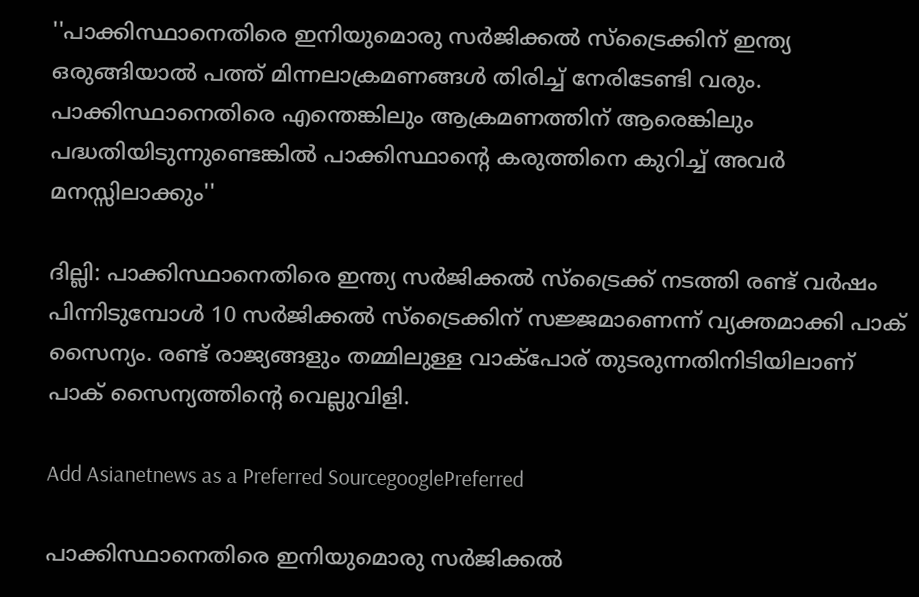''പാക്കിസ്ഥാനെതിരെ ഇനിയുമൊരു സര്‍ജിക്കല്‍ സ്ട്രൈക്കിന് ഇന്ത്യ ഒരുങ്ങിയാല്‍ പത്ത് മിന്നലാക്രമണങ്ങള്‍ തിരിച്ച് നേരിടേണ്ടി വരും. പാക്കിസ്ഥാനെതിരെ എന്തെങ്കിലും ആക്രമണത്തിന് ആരെങ്കിലും പദ്ധതിയിടുന്നുണ്ടെങ്കില്‍ പാക്കിസ്ഥാന്‍റെ കരുത്തിനെ കുറിച്ച് അവര്‍ മനസ്സിലാക്കും''

ദില്ലി: പാക്കിസ്ഥാനെതിരെ ഇന്ത്യ സര്‍ജിക്കല്‍ സ്ട്രൈക്ക് നടത്തി രണ്ട് വര്‍ഷം പിന്നിടുമ്പോള്‍ 10 സര്‍ജിക്കല്‍ സ്ട്രൈക്കിന് സജ്ജമാണെന്ന് വ്യക്തമാക്കി പാക് സൈന്യം. രണ്ട് രാജ്യങ്ങളും തമ്മിലുള്ള വാക്പോര് തുടരുന്നതിനിടിയിലാണ് പാക് സൈന്യത്തിന്‍റെ വെല്ലുവിളി.

Add Asianetnews as a Preferred SourcegooglePreferred

പാക്കിസ്ഥാനെതിരെ ഇനിയുമൊരു സര്‍ജിക്കല്‍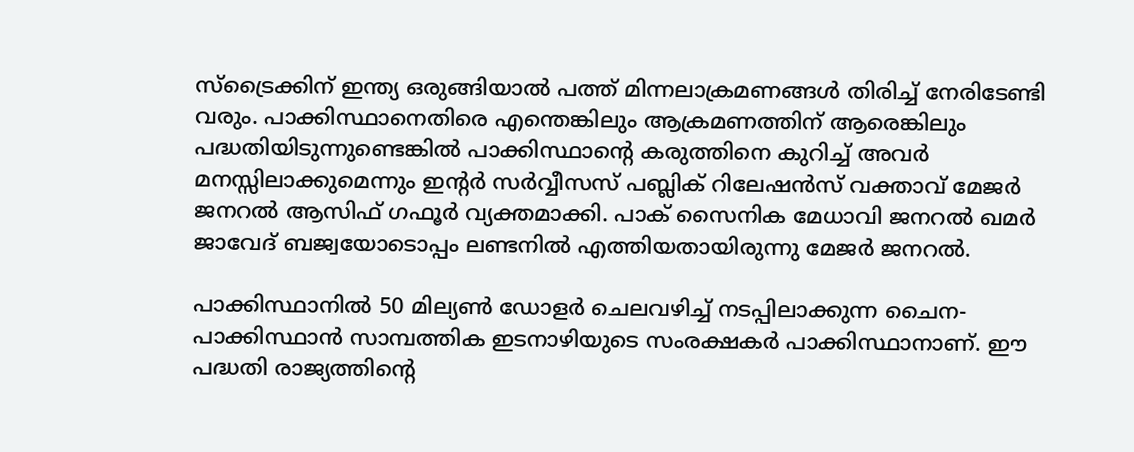സ്ട്രൈക്കിന് ഇന്ത്യ ഒരുങ്ങിയാല്‍ പത്ത് മിന്നലാക്രമണങ്ങള്‍ തിരിച്ച് നേരിടേണ്ടി വരും. പാക്കിസ്ഥാനെതിരെ എന്തെങ്കിലും ആക്രമണത്തിന് ആരെങ്കിലും പദ്ധതിയിടുന്നുണ്ടെങ്കില്‍ പാക്കിസ്ഥാന്‍റെ കരുത്തിനെ കുറിച്ച് അവര്‍ മനസ്സിലാക്കുമെന്നും ഇന്‍റര്‍ സര്‍വ്വീസസ് പബ്ലിക് റിലേഷന്‍സ് വക്താവ് മേജര്‍ ജനറല്‍ ആസിഫ് ഗഫൂര്‍ വ്യക്തമാക്കി. പാക് സൈനിക മേധാവി ജനറല്‍ ഖമര്‍ ജാവേദ് ബജ്വയോടൊപ്പം ലണ്ടനില്‍ എത്തിയതായിരുന്നു മേജര്‍ ജനറല്‍.

പാക്കിസ്ഥാനില്‍ 50 മില്യണ്‍ ഡോളര്‍ ചെലവഴിച്ച് നടപ്പിലാക്കുന്ന ചൈന-പാക്കിസ്ഥാന്‍ സാമ്പത്തിക ഇടനാഴിയുടെ സംരക്ഷകര്‍ പാക്കിസ്ഥാനാണ്. ഈ പദ്ധതി രാജ്യത്തിന്‍റെ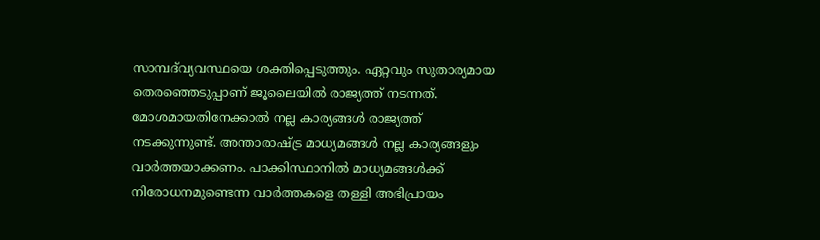സാമ്പദ്‍വ്യവസ്ഥയെ ശക്തിപ്പെടുത്തും. ഏറ്റവും സുതാര്യമായ തെരഞ്ഞെടുപ്പാണ് ജൂലൈയില്‍ രാജ്യത്ത് നടന്നത്. മോശമായതിനേക്കാല്‍ നല്ല കാര്യങ്ങള്‍ രാജ്യത്ത് നടക്കുന്നുണ്ട്. അന്താരാഷ്ട്ര മാധ്യമങ്ങള്‍ നല്ല കാര്യങ്ങളും വാര്‍ത്തയാക്കണം. പാക്കിസ്ഥാനില്‍ മാധ്യമങ്ങള്‍ക്ക് നിരോധനമുണ്ടെന്ന വാര്‍ത്തകളെ തള്ളി അഭിപ്രായം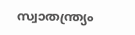സ്വാതന്ത്ര്യം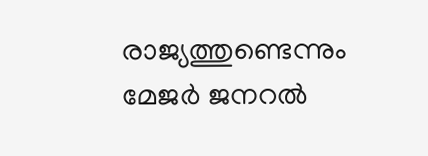രാജ്യത്തുണ്ടെന്നും മേജര്‍ ജനറല്‍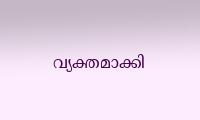വ്യക്തമാക്കി